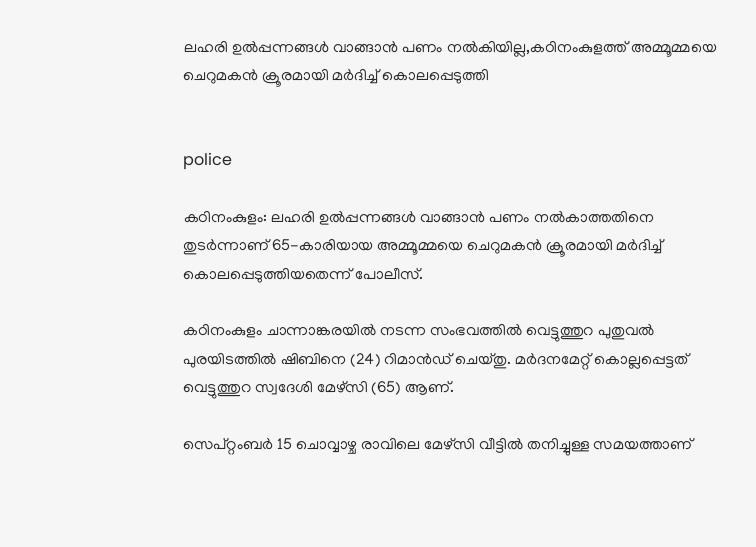ലഹരി ഉല്‍പ്പന്നങ്ങള്‍ വാങ്ങാന്‍ പണം നല്‍കിയില്ല,കഠിനംകുളത്ത് അമ്മൂമ്മയെ ചെറുമകന്‍ ക്രൂരമായി മര്‍ദിച്ച് കൊലപ്പെടുത്തി


police

കഠിനംകുളം: ലഹരി ഉല്‍പ്പന്നങ്ങള്‍ വാങ്ങാന്‍ പണം നല്‍കാത്തതിനെ തുടര്‍ന്നാണ് 65-കാരിയായ അമ്മൂമ്മയെ ചെറുമകന്‍ ക്രൂരമായി മര്‍ദിച്ച് കൊലപ്പെടുത്തിയതെന്ന് പോലീസ്.

കഠിനംകുളം ചാന്നാങ്കരയില്‍ നടന്ന സംഭവത്തില്‍ വെട്ടുത്തുറ പുതുവല്‍ പുരയിടത്തില്‍ ഷിബിനെ (24) റിമാന്‍ഡ് ചെയ്തു. മര്‍ദനമേറ്റ് കൊല്ലപ്പെട്ടത് വെട്ടുത്തുറ സ്വദേശി മേഴ്‌സി (65) ആണ്.

സെപ്റ്റംബര്‍ 15 ചൊവ്വാഴ്ച രാവിലെ മേഴ്‌സി വീട്ടില്‍ തനിച്ചുള്ള സമയത്താണ്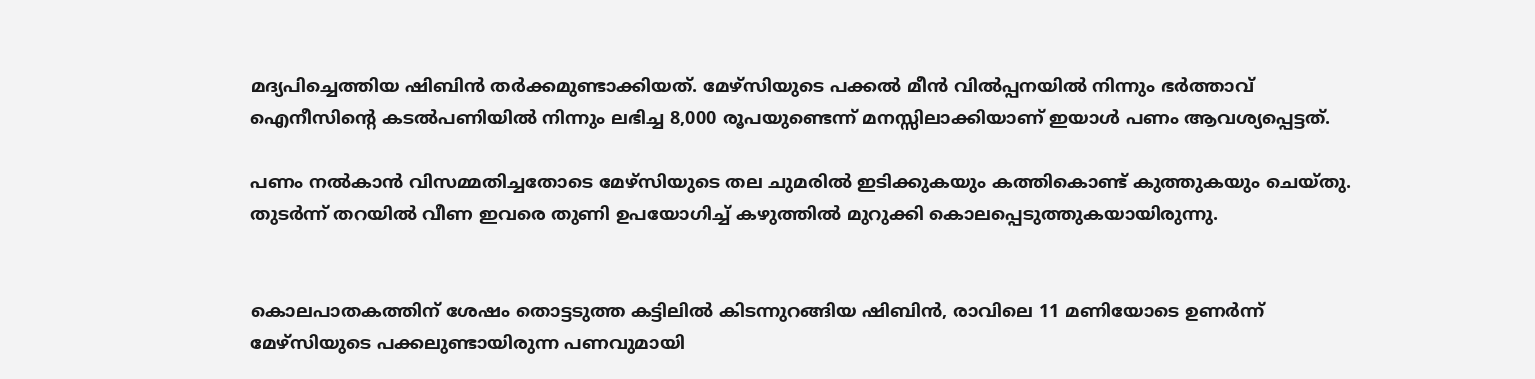മദ്യപിച്ചെത്തിയ ഷിബിന്‍ തര്‍ക്കമുണ്ടാക്കിയത്. മേഴ്‌സിയുടെ പക്കല്‍ മീന്‍ വില്‍പ്പനയില്‍ നിന്നും ഭര്‍ത്താവ് ഐനീസിന്റെ കടല്‍പണിയില്‍ നിന്നും ലഭിച്ച 8,000 രൂപയുണ്ടെന്ന് മനസ്സിലാക്കിയാണ് ഇയാള്‍ പണം ആവശ്യപ്പെട്ടത്.

പണം നല്‍കാന്‍ വിസമ്മതിച്ചതോടെ മേഴ്‌സിയുടെ തല ചുമരില്‍ ഇടിക്കുകയും കത്തികൊണ്ട് കുത്തുകയും ചെയ്തു. തുടര്‍ന്ന് തറയില്‍ വീണ ഇവരെ തുണി ഉപയോഗിച്ച് കഴുത്തില്‍ മുറുക്കി കൊലപ്പെടുത്തുകയായിരുന്നു.


കൊലപാതകത്തിന് ശേഷം തൊട്ടടുത്ത കട്ടിലില്‍ കിടന്നുറങ്ങിയ ഷിബിന്‍, രാവിലെ 11 മണിയോടെ ഉണര്‍ന്ന് മേഴ്‌സിയുടെ പക്കലുണ്ടായിരുന്ന പണവുമായി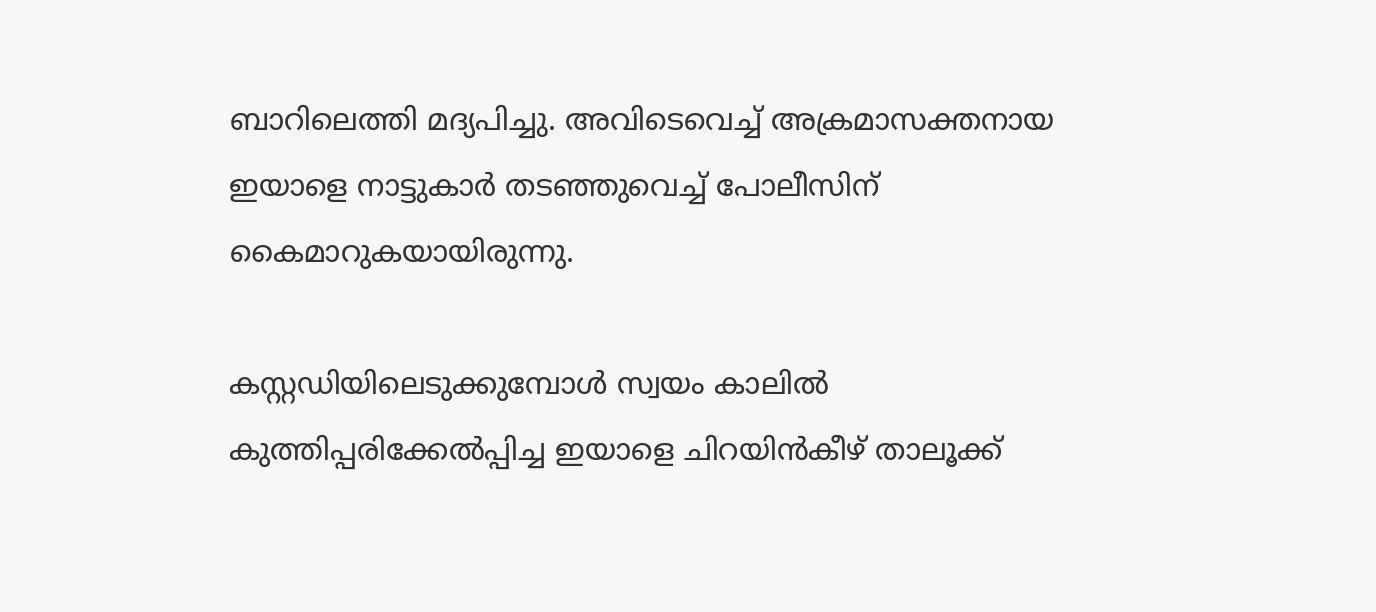ബാറിലെത്തി മദ്യപിച്ചു. അവിടെവെച്ച് അക്രമാസക്തനായ ഇയാളെ നാട്ടുകാര്‍ തടഞ്ഞുവെച്ച് പോലീസിന് കൈമാറുകയായിരുന്നു.

കസ്റ്റഡിയിലെടുക്കുമ്പോള്‍ സ്വയം കാലില്‍ കുത്തിപ്പരിക്കേല്‍പ്പിച്ച ഇയാളെ ചിറയിന്‍കീഴ് താലൂക്ക്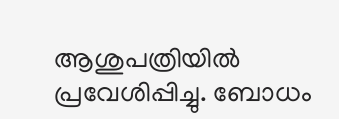ആശുപത്രിയില്‍ പ്രവേശിപ്പിച്ചു. ബോധം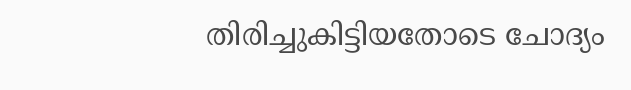തിരിച്ചുകിട്ടിയതോടെ ചോദ്യം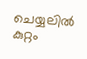ചെയ്യലില്‍ കുറ്റം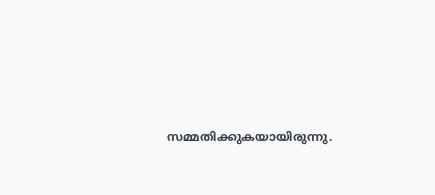സമ്മതിക്കുകയായിരുന്നു.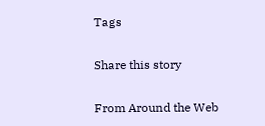Tags

Share this story

From Around the Web